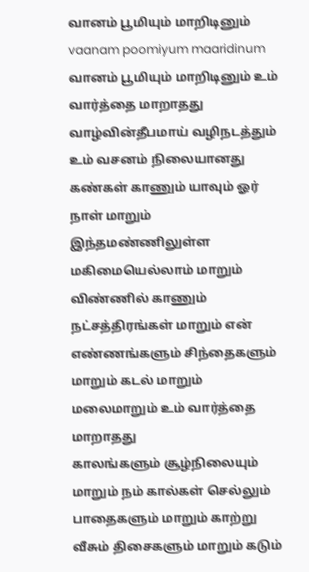வானம் பூமியும் மாறிடினும்
vaanam poomiyum maaridinum
வானம் பூமியும் மாறிடினும் உம் வார்த்தை மாறாதது வாழ்வின்தீபமாய் வழிநடத்தும் உம் வசனம் நிலையானது
கண்கள் காணும் யாவும் ஓர் நாள் மாறும் இந்தமண்ணிலுள்ள மகிமையெல்லாம் மாறும் விண்ணில் காணும் நட்சத்திரங்கள் மாறும் என் எண்ணங்களும் சிந்தைகளும் மாறும் கடல் மாறும் மலைமாறும் உம் வார்த்தை மாறாதது
காலங்களும் சூழ்நிலையும் மாறும் நம் கால்கள் செல்லும் பாதைகளும் மாறும் காற்று வீசும் திசைகளும் மாறும் கடும்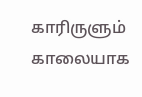காரிருளும் காலையாக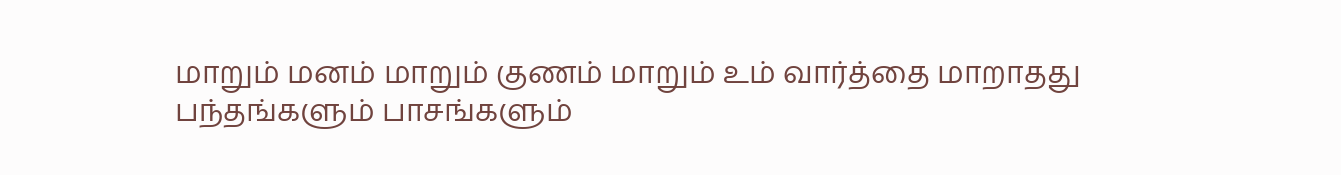மாறும் மனம் மாறும் குணம் மாறும் உம் வார்த்தை மாறாதது
பந்தங்களும் பாசங்களும்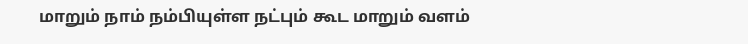மாறும் நாம் நம்பியுள்ள நட்பும் கூட மாறும் வளம்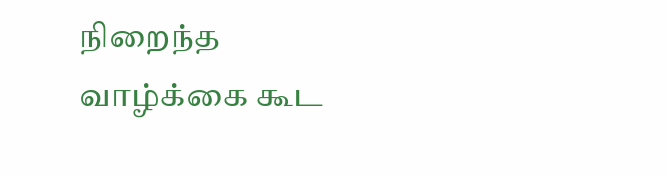நிறைந்த வாழ்க்கை கூட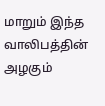மாறும் இந்த வாலிபத்தின் அழகும்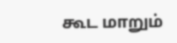கூட மாறும்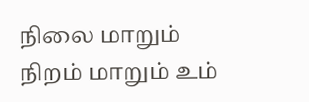நிலை மாறும் நிறம் மாறும் உம்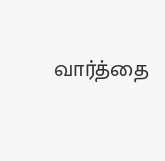வார்த்தை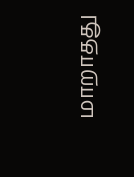மாறாதது